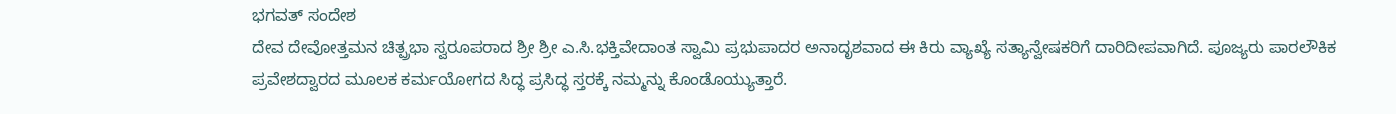ಭಗವತ್ ಸಂದೇಶ
ದೇವ ದೇವೋತ್ತಮನ ಚಿತ್ಪ್ರಭಾ ಸ್ವರೂಪರಾದ ಶ್ರೀ ಶ್ರೀ ಎ.ಸಿ.ಭಕ್ತಿವೇದಾಂತ ಸ್ವಾಮಿ ಪ್ರಭುಪಾದರ ಅನಾದೃಶವಾದ ಈ ಕಿರು ವ್ಯಾಖ್ಯೆ ಸತ್ಯಾನ್ವೇಷಕರಿಗೆ ದಾರಿದೀಪವಾಗಿದೆ. ಪೂಜ್ಯರು ಪಾರಲೌಕಿಕ ಪ್ರವೇಶದ್ವಾರದ ಮೂಲಕ ಕರ್ಮಯೋಗದ ಸಿದ್ಧ ಪ್ರಸಿದ್ಧ ಸ್ತರಕ್ಕೆ ನಮ್ಮನ್ನು ಕೊಂಡೊಯ್ಯುತ್ತಾರೆ.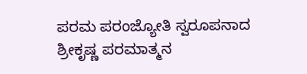ಪರಮ ಪರಂಜ್ಯೋತಿ ಸ್ವರೂಪನಾದ ಶ್ರೀಕೃಷ್ಣ ಪರಮಾತ್ಮನ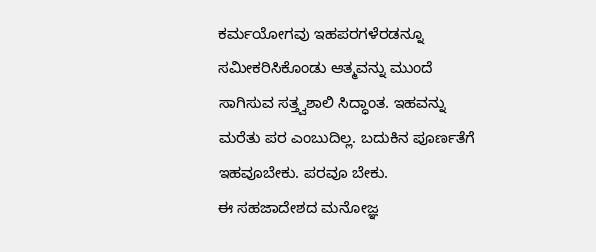ಕರ್ಮಯೋಗವು ಇಹಪರಗಳೆರಡನ್ನೂ ಸಮೀಕರಿಸಿಕೊಂಡು ಆತ್ಮವನ್ನು ಮುಂದೆ ಸಾಗಿಸುವ ಸತ್ತ್ವಶಾಲಿ ಸಿದ್ಧಾಂತ. ಇಹವನ್ನು ಮರೆತು ಪರ ಎಂಬುದಿಲ್ಲ. ಬದುಕಿನ ಪೂರ್ಣತೆಗೆ ಇಹವೂಬೇಕು. ಪರವೂ ಬೇಕು.
ಈ ಸಹಜಾದೇಶದ ಮನೋಜ್ಞ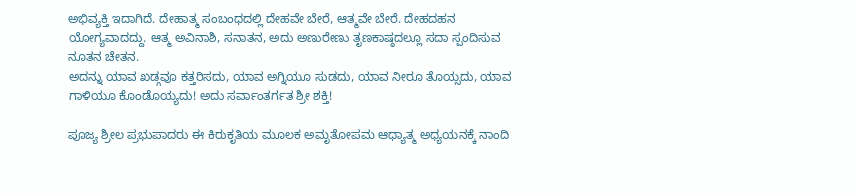ಅಭಿವ್ಯಕ್ತಿ ಇದಾಗಿದೆ. ದೇಹಾತ್ಮ ಸಂಬಂಧದಲ್ಲಿ ದೇಹವೇ ಬೇರೆ, ಆತ್ಮವೇ ಬೇರೆ. ದೇಹದಹನ ಯೋಗ್ಯವಾದದ್ದು. ಆತ್ಮ ಅವಿನಾಶಿ, ಸನಾತನ, ಅದು ಅಣುರೇಣು ತೃಣಕಾಷ್ಠದಲ್ಲೂ ಸದಾ ಸ್ಪಂದಿಸುವ ನೂತನ ಚೇತನ.
ಅದನ್ನು ಯಾವ ಖಡ್ಗವೂ ಕತ್ತರಿಸದು, ಯಾವ ಅಗ್ನಿಯೂ ಸುಡದು, ಯಾವ ನೀರೂ ತೊಯ್ಸದು, ಯಾವ ಗಾಳಿಯೂ ಕೊಂಡೊಯ್ಯದು! ಅದು ಸರ್ವಾಂತರ್ಗತ ಶ್ರೀ ಶಕ್ತಿ!

ಪೂಜ್ಯ ಶ್ರೀಲ ಪ್ರಭುಪಾದರು ಈ ಕಿರುಕೃತಿಯ ಮೂಲಕ ಅಮೃತೋಪಮ ಆಧ್ಯಾತ್ಮ ಅಧ್ಯಯನಕ್ಕೆ ನಾಂದಿ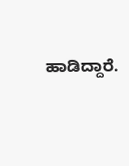ಹಾಡಿದ್ದಾರೆ.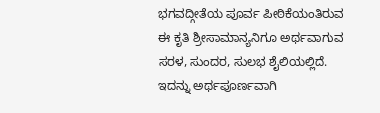ಭಗವದ್ಗೀತೆಯ ಪೂರ್ವ ಪೀಠಿಕೆಯಂತಿರುವ ಈ ಕೃತಿ ಶ್ರೀಸಾಮಾನ್ಯನಿಗೂ ಅರ್ಥವಾಗುವ ಸರಳ, ಸುಂದರ, ಸುಲಭ ಶೈಲಿಯಲ್ಲಿದೆ.
ಇದನ್ನು ಅರ್ಥಪೂರ್ಣವಾಗಿ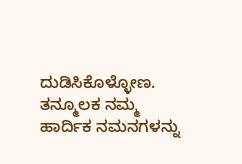ದುಡಿಸಿಕೊಳ್ಳೋಣ. ತನ್ಮೂಲಕ ನಮ್ಮ ಹಾರ್ದಿಕ ನಮನಗಳನ್ನು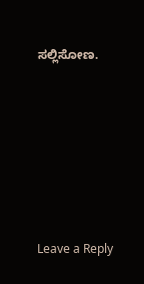ಸಲ್ಲಿಸೋಣ.






Leave a Reply